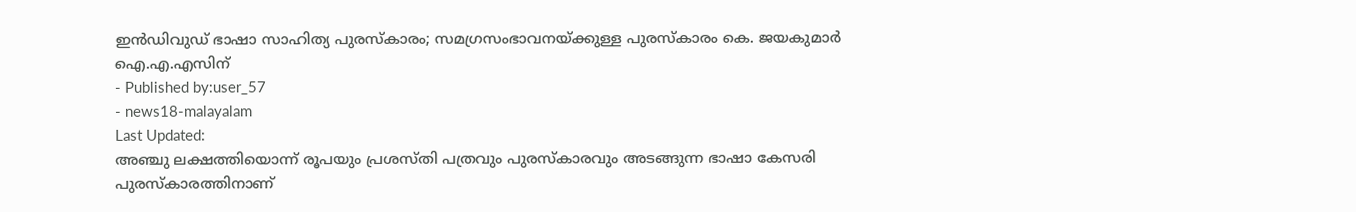ഇൻഡിവുഡ് ഭാഷാ സാഹിത്യ പുരസ്കാരം; സമഗ്രസംഭാവനയ്ക്കുള്ള പുരസ്കാരം കെ. ജയകുമാർ ഐ.എ.എസിന്
- Published by:user_57
- news18-malayalam
Last Updated:
അഞ്ചു ലക്ഷത്തിയൊന്ന് രൂപയും പ്രശസ്തി പത്രവും പുരസ്കാരവും അടങ്ങുന്ന ഭാഷാ കേസരി പുരസ്കാരത്തിനാണ്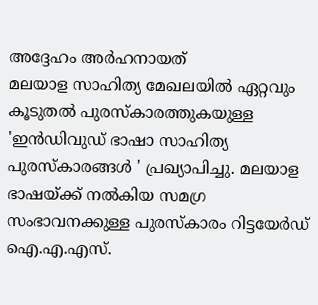അദ്ദേഹം അർഹനായത്
മലയാള സാഹിത്യ മേഖലയിൽ ഏറ്റവും കൂടുതൽ പുരസ്കാരത്തുകയുള്ള 'ഇൻഡിവുഡ് ഭാഷാ സാഹിത്യ പുരസ്കാരങ്ങൾ ' പ്രഖ്യാപിച്ചു. മലയാള ഭാഷയ്ക്ക് നൽകിയ സമഗ്ര സംഭാവനക്കുള്ള പുരസ്കാരം റിട്ടയേർഡ് ഐ.എ.എസ്.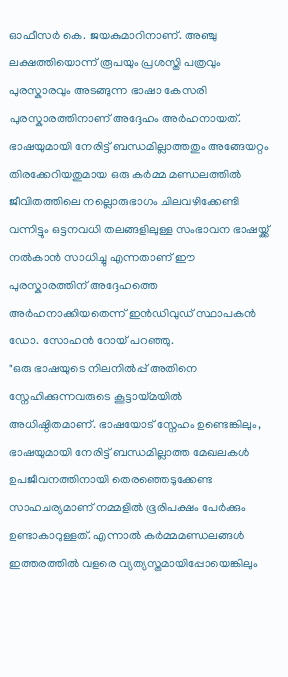ഓഫീസർ കെ. ജയകുമാറിനാണ്. അഞ്ചു ലക്ഷത്തിയൊന്ന് രൂപയും പ്രശസ്തി പത്രവും പുരസ്കാരവും അടങ്ങുന്ന ഭാഷാ കേസരി പുരസ്കാരത്തിനാണ് അദ്ദേഹം അർഹനായത്.
ഭാഷയുമായി നേരിട്ട് ബന്ധമില്ലാത്തതും അങ്ങേയറ്റം തിരക്കേറിയതുമായ ഒരു കർമ്മ മണ്ഡലത്തിൽ ജീവിതത്തിലെ നല്ലൊരുഭാഗം ചിലവഴിക്കേണ്ടി വന്നിട്ടും ഒട്ടനവധി തലങ്ങളിലുള്ള സംഭാവന ഭാഷയ്ക്ക് നൽകാൻ സാധിച്ചു എന്നതാണ് ഈ പുരസ്കാരത്തിന് അദ്ദേഹത്തെ അർഹനാക്കിയതെന്ന് ഇൻഡിവുഡ് സ്ഥാപകൻ ഡോ. സോഹൻ റോയ് പറഞ്ഞു.
"ഒരു ഭാഷയുടെ നിലനിൽപ്പ് അതിനെ സ്നേഹിക്കുന്നവരുടെ കൂട്ടായ്മയിൽ അധിഷ്ഠിതമാണ്. ഭാഷയോട് സ്നേഹം ഉണ്ടെങ്കിലും, ഭാഷയുമായി നേരിട്ട് ബന്ധമില്ലാത്ത മേഖലകൾ ഉപജീവനത്തിനായി തെരഞ്ഞെടുക്കേണ്ട സാഹചര്യമാണ് നമ്മളിൽ ഭൂരിപക്ഷം പേർക്കും ഉണ്ടാകാറുള്ളത്. എന്നാൽ കർമ്മമണ്ഡലങ്ങൾ ഇത്തരത്തിൽ വളരെ വ്യത്യസ്തമായിപ്പോയെങ്കിലും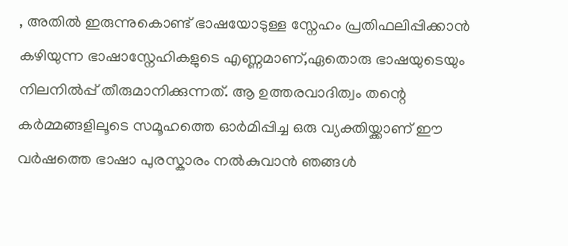, അതിൽ ഇരുന്നുകൊണ്ട് ഭാഷയോടുള്ള സ്നേഹം പ്രതിഫലിപ്പിക്കാൻ കഴിയുന്ന ഭാഷാസ്നേഹികളുടെ എണ്ണമാണ്,ഏതൊരു ഭാഷയുടെയും നിലനിൽപ്പ് തീരുമാനിക്കുന്നത്. ആ ഉത്തരവാദിത്വം തന്റെ കർമ്മങ്ങളിലൂടെ സമൂഹത്തെ ഓർമിപ്പിച്ച ഒരു വ്യക്തിയ്ക്കാണ് ഈ വർഷത്തെ ഭാഷാ പുരസ്കാരം നൽകുവാൻ ഞങ്ങൾ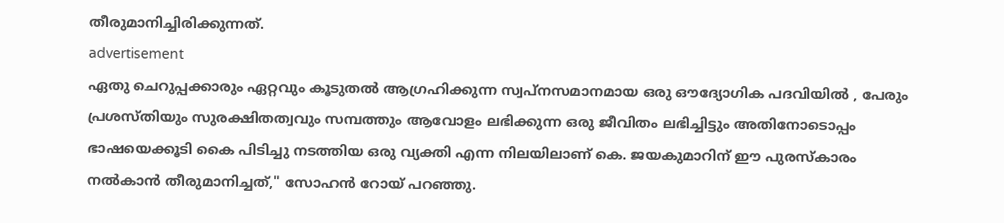തീരുമാനിച്ചിരിക്കുന്നത്.
advertisement
ഏതു ചെറുപ്പക്കാരും ഏറ്റവും കൂടുതൽ ആഗ്രഹിക്കുന്ന സ്വപ്നസമാനമായ ഒരു ഔദ്യോഗിക പദവിയിൽ , പേരും പ്രശസ്തിയും സുരക്ഷിതത്വവും സമ്പത്തും ആവോളം ലഭിക്കുന്ന ഒരു ജീവിതം ലഭിച്ചിട്ടും അതിനോടൊപ്പം ഭാഷയെക്കൂടി കൈ പിടിച്ചു നടത്തിയ ഒരു വ്യക്തി എന്ന നിലയിലാണ് കെ. ജയകുമാറിന് ഈ പുരസ്കാരം നൽകാൻ തീരുമാനിച്ചത്," സോഹൻ റോയ് പറഞ്ഞു.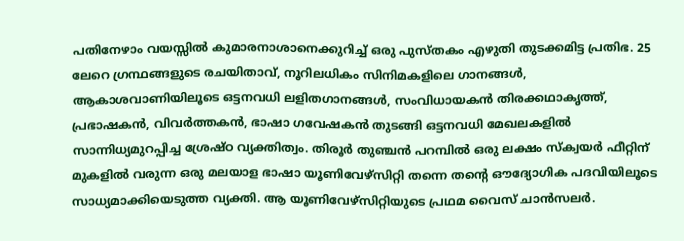പതിനേഴാം വയസ്സിൽ കുമാരനാശാനെക്കുറിച്ച് ഒരു പുസ്തകം എഴുതി തുടക്കമിട്ട പ്രതിഭ. 25 ലേറെ ഗ്രന്ഥങ്ങളുടെ രചയിതാവ്, നൂറിലധികം സിനിമകളിലെ ഗാനങ്ങൾ, ആകാശവാണിയിലൂടെ ഒട്ടനവധി ലളിതഗാനങ്ങൾ, സംവിധായകൻ തിരക്കഥാകൃത്ത്, പ്രഭാഷകൻ, വിവർത്തകൻ, ഭാഷാ ഗവേഷകൻ തുടങ്ങി ഒട്ടനവധി മേഖലകളിൽ സാന്നിധ്യമുറപ്പിച്ച ശ്രേഷ്ഠ വ്യക്തിത്വം. തിരൂർ തുഞ്ചൻ പറമ്പിൽ ഒരു ലക്ഷം സ്ക്വയർ ഫീറ്റിന് മുകളിൽ വരുന്ന ഒരു മലയാള ഭാഷാ യൂണിവേഴ്സിറ്റി തന്നെ തന്റെ ഔദ്യോഗിക പദവിയിലൂടെ സാധ്യമാക്കിയെടുത്ത വ്യക്തി. ആ യൂണിവേഴ്സിറ്റിയുടെ പ്രഥമ വൈസ് ചാൻസലർ.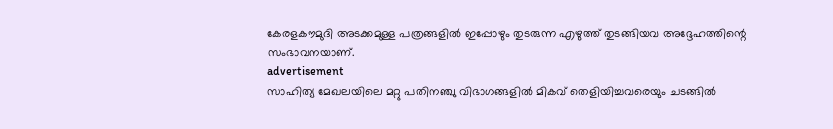കേരളകൗമുദി അടക്കമുള്ള പത്രങ്ങളിൽ ഇപ്പോഴും തുടരുന്ന എഴുത്ത് തുടങ്ങിയവ അദ്ദേഹത്തിന്റെ സംഭാവനയാണ്.
advertisement
സാഹിത്യ മേഖലയിലെ മറ്റു പതിനഞ്ചു വിഭാഗങ്ങളിൽ മികവ് തെളിയിച്ചവരെയും ചടങ്ങിൽ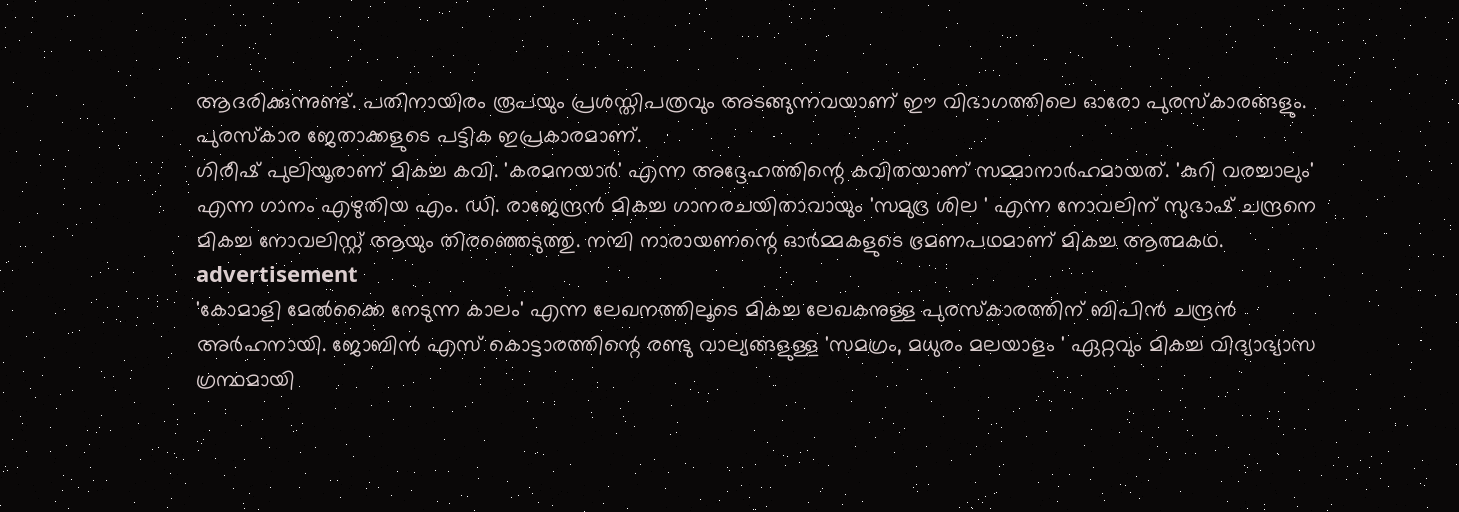ആദരിക്കുന്നുണ്ട്. പതിനായിരം രൂപയും പ്രശസ്തിപത്രവും അടങ്ങുന്നവയാണ് ഈ വിഭാഗത്തിലെ ഓരോ പുരസ്കാരങ്ങളും. പുരസ്കാര ജേതാക്കളുടെ പട്ടിക ഇപ്രകാരമാണ്.
ഗിരീഷ് പുലിയൂരാണ് മികച്ച കവി. 'കരമനയാർ' എന്ന അദ്ദേഹത്തിന്റെ കവിതയാണ് സമ്മാനാർഹമായത്. 'കുറി വരച്ചാലും' എന്ന ഗാനം എഴുതിയ എം. ഡി. രാജേന്ദ്രൻ മികച്ച ഗാനരചയിതാവായും 'സമുദ്ര ശില ' എന്ന നോവലിന് സുഭാഷ് ചന്ദ്രനെ മികച്ച നോവലിസ്റ്റ് ആയും തിരഞ്ഞെടുത്തു. നമ്പി നാരായണന്റെ ഓർമ്മകളുടെ ഭ്രമണപഥമാണ് മികച്ച ആത്മകഥ.
advertisement
'കോമാളി മേൽക്കൈ നേടുന്ന കാലം' എന്ന ലേഖനത്തിലൂടെ മികച്ച ലേഖകനുള്ള പുരസ്കാരത്തിന് ബിപിൻ ചന്ദ്രൻ അർഹനായി. ജോബിൻ എസ് കൊട്ടാരത്തിന്റെ രണ്ടു വാല്യങ്ങളുള്ള 'സമഗ്രം, മധുരം മലയാളം ' ഏറ്റവും മികച്ച വിദ്യാഭ്യാസ ഗ്രന്ഥമായി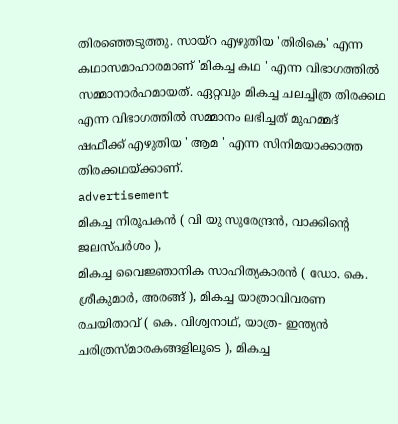തിരഞ്ഞെടുത്തു. സായ്റ എഴുതിയ 'തിരികെ' എന്ന കഥാസമാഹാരമാണ് 'മികച്ച കഥ ' എന്ന വിഭാഗത്തിൽ സമ്മാനാർഹമായത്. ഏറ്റവും മികച്ച ചലച്ചിത്ര തിരക്കഥ എന്ന വിഭാഗത്തിൽ സമ്മാനം ലഭിച്ചത് മുഹമ്മദ് ഷഫീക്ക് എഴുതിയ ' ആമ ' എന്ന സിനിമയാക്കാത്ത തിരക്കഥയ്ക്കാണ്.
advertisement
മികച്ച നിരൂപകൻ ( വി യു സുരേന്ദ്രൻ, വാക്കിന്റെ ജലസ്പർശം ),
മികച്ച വൈജ്ഞാനിക സാഹിത്യകാരൻ ( ഡോ. കെ. ശ്രീകുമാർ, അരങ്ങ് ), മികച്ച യാത്രാവിവരണ രചയിതാവ് ( കെ. വിശ്വനാഥ്, യാത്ര- ഇന്ത്യൻ ചരിത്രസ്മാരകങ്ങളിലൂടെ ), മികച്ച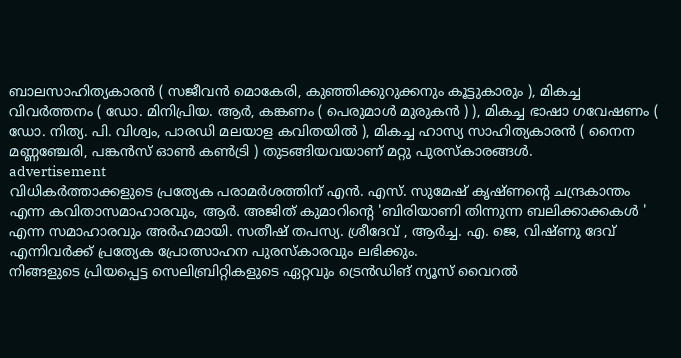ബാലസാഹിത്യകാരൻ ( സജീവൻ മൊകേരി, കുഞ്ഞിക്കുറുക്കനും കൂട്ടുകാരും ), മികച്ച വിവർത്തനം ( ഡോ. മിനിപ്രിയ. ആർ, കങ്കണം ( പെരുമാൾ മുരുകൻ ) ), മികച്ച ഭാഷാ ഗവേഷണം ( ഡോ. നിത്യ. പി. വിശ്വം, പാരഡി മലയാള കവിതയിൽ ), മികച്ച ഹാസ്യ സാഹിത്യകാരൻ ( നൈന മണ്ണഞ്ചേരി, പങ്കൻസ് ഓൺ കൺട്രി ) തുടങ്ങിയവയാണ് മറ്റു പുരസ്കാരങ്ങൾ.
advertisement
വിധികർത്താക്കളുടെ പ്രത്യേക പരാമർശത്തിന് എൻ. എസ്. സുമേഷ് കൃഷ്ണന്റെ ചന്ദ്രകാന്തം എന്ന കവിതാസമാഹാരവും, ആർ. അജിത് കുമാറിന്റെ 'ബിരിയാണി തിന്നുന്ന ബലിക്കാക്കകൾ ' എന്ന സമാഹാരവും അർഹമായി. സതീഷ് തപസ്യ. ശ്രീദേവ് , ആർച്ച. എ. ജെ, വിഷ്ണു ദേവ് എന്നിവർക്ക് പ്രത്യേക പ്രോത്സാഹന പുരസ്കാരവും ലഭിക്കും.
നിങ്ങളുടെ പ്രിയപ്പെട്ട സെലിബ്രിറ്റികളുടെ ഏറ്റവും ട്രെൻഡിങ് ന്യൂസ് വൈറൽ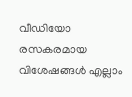വീഡിയോ രസകരമായ വിശേഷങ്ങൾ എല്ലാം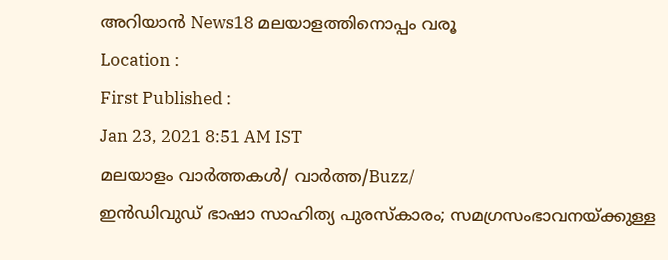അറിയാൻ News18 മലയാളത്തിനൊപ്പം വരൂ
Location :
First Published :
Jan 23, 2021 8:51 AM IST
മലയാളം വാർത്തകൾ/ വാർത്ത/Buzz/
ഇൻഡിവുഡ് ഭാഷാ സാഹിത്യ പുരസ്കാരം; സമഗ്രസംഭാവനയ്ക്കുള്ള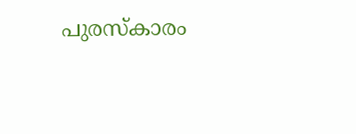പുരസ്കാരം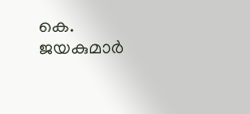കെ. ജയകുമാർ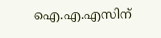ഐ.എ.എസിന്